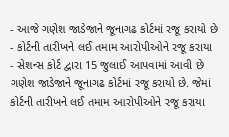- આજે ગણેશ જાડેજાને જૂનાગઢ કોર્ટમાં રજૂ કરાયો છે
- કોર્ટની તારીખને લઈ તમામ આરોપીઓને રજૂ કરાયા
- સેશન્સ કોર્ટ દ્વારા 15 જુલાઈ આપવામાં આવી છે
ગણેશ જાડેજાને જૂનાગઢ કોર્ટમાં રજૂ કરાયો છે. જેમાં કોર્ટની તારીખને લઈ તમામ આરોપીઓને રજૂ કરાયા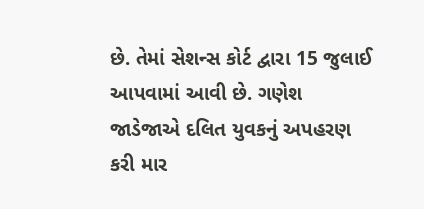છે. તેમાં સેશન્સ કોર્ટ દ્વારા 15 જુલાઈ આપવામાં આવી છે. ગણેશ જાડેજાએ દલિત યુવકનું અપહરણ કરી માર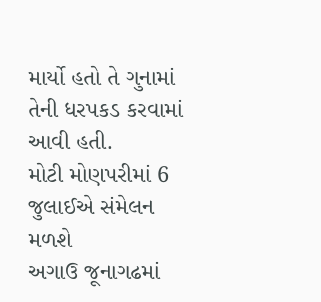માર્યો હતો તે ગુનામાં તેની ધરપકડ કરવામાં આવી હતી.
મોટી મોણપરીમાં 6 જુલાઈએ સંમેલન મળશે
અગાઉ જૂનાગઢમાં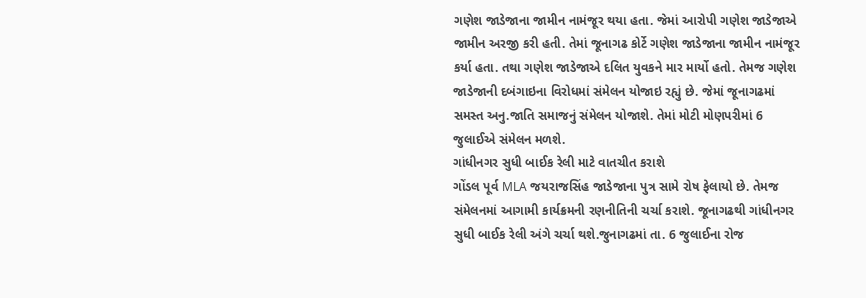ગણેશ જાડેજાના જામીન નામંજૂર થયા હતા. જેમાં આરોપી ગણેશ જાડેજાએ જામીન અરજી કરી હતી. તેમાં જૂનાગઢ કોર્ટે ગણેશ જાડેજાના જામીન નામંજૂર કર્યા હતા. તથા ગણેશ જાડેજાએ દલિત યુવકને માર માર્યો હતો. તેમજ ગણેશ જાડેજાની દબંગાઇના વિરોધમાં સંમેલન યોજાઇ રહ્યું છે. જેમાં જૂનાગઢમાં સમસ્ત અનુ.જાતિ સમાજનું સંમેલન યોજાશે. તેમાં મોટી મોણપરીમાં 6 જુલાઈએ સંમેલન મળશે.
ગાંધીનગર સુધી બાઈક રેલી માટે વાતચીત કરાશે
ગોંડલ પૂર્વ MLA જયરાજસિંહ જાડેજાના પુત્ર સામે રોષ ફેલાયો છે. તેમજ સંમેલનમાં આગામી કાર્યક્રમની રણનીતિની ચર્ચા કરાશે. જૂનાગઢથી ગાંધીનગર સુધી બાઈક રેલી અંગે ચર્ચા થશે.જુનાગઢમાં તા. 6 જુલાઈના રોજ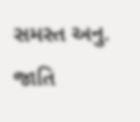સમસ્ત અનુ. જાતિ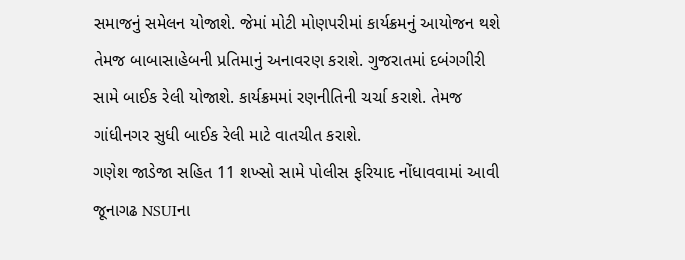સમાજનું સમેલન યોજાશે. જેમાં મોટી મોણપરીમાં કાર્યક્રમનું આયોજન થશે તેમજ બાબાસાહેબની પ્રતિમાનું અનાવરણ કરાશે. ગુજરાતમાં દબંગગીરી સામે બાઈક રેલી યોજાશે. કાર્યક્રમમાં રણનીતિની ચર્ચા કરાશે. તેમજ ગાંધીનગર સુધી બાઈક રેલી માટે વાતચીત કરાશે.
ગણેશ જાડેજા સહિત 11 શખ્સો સામે પોલીસ ફરિયાદ નોંધાવવામાં આવી
જૂનાગઢ NSUIના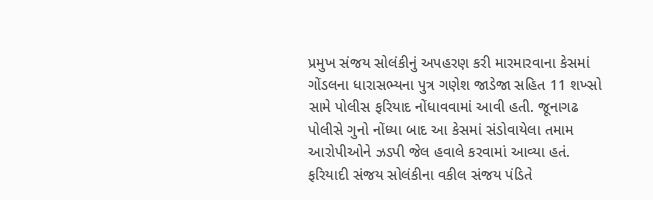પ્રમુખ સંજય સોલંકીનું અપહરણ કરી મારમારવાના કેસમાં ગોંડલના ધારાસભ્યના પુત્ર ગણેશ જાડેજા સહિત 11 શખ્સો સામે પોલીસ ફરિયાદ નોંધાવવામાં આવી હતી. જૂનાગઢ પોલીસે ગુનો નોંધ્યા બાદ આ કેસમાં સંડોવાયેલા તમામ આરોપીઓને ઝડપી જેલ હવાલે કરવામાં આવ્યા હતં. ફરિયાદી સંજય સોલંકીના વકીલ સંજય પંડિતે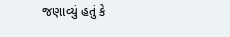જણાવ્યું હતું કે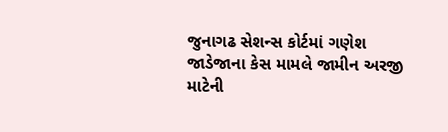જુનાગઢ સેશન્સ કોર્ટમાં ગણેશ જાડેજાના કેસ મામલે જામીન અરજી માટેની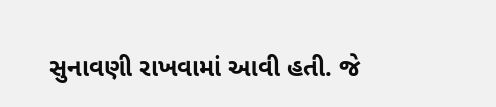સુનાવણી રાખવામાં આવી હતી. જે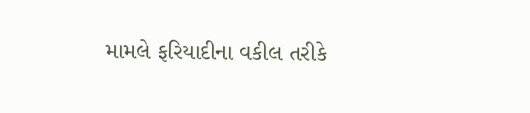મામલે ફરિયાદીના વકીલ તરીકે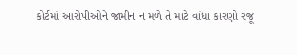કોર્ટમાં આરોપીઓને જામીન ન મળે તે માટે વાંધા કારણો રજૂ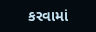કરવામાં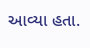આવ્યા હતા.